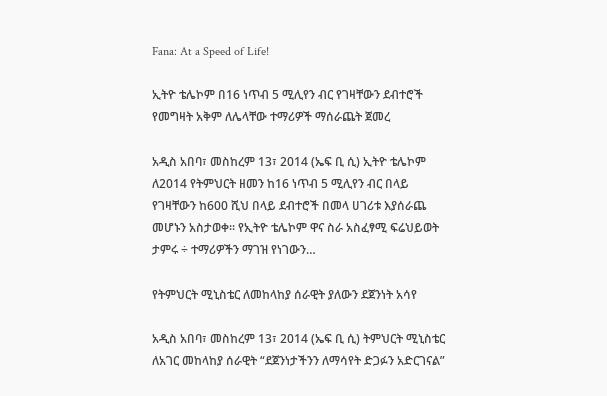Fana: At a Speed of Life!

ኢትዮ ቴሌኮም በ16 ነጥብ 5 ሚሊየን ብር የገዛቸውን ደብተሮች የመግዛት አቅም ለሌላቸው ተማሪዎች ማሰራጨት ጀመረ

አዲስ አበባ፣ መስከረም 13፣ 2014 (ኤፍ ቢ ሲ) ኢትዮ ቴሌኮም ለ2014 የትምህርት ዘመን ከ16 ነጥብ 5 ሚሊየን ብር በላይ የገዛቸውን ከ600 ሺህ በላይ ደብተሮች በመላ ሀገሪቱ እያሰራጨ መሆኑን አስታወቀ። የኢትዮ ቴሌኮም ዋና ስራ አስፈፃሚ ፍሬህይወት ታምሩ ÷ ተማሪዎችን ማገዝ የነገውን…

የትምህርት ሚኒስቴር ለመከላከያ ሰራዊት ያለውን ደጀንነት አሳየ

አዲስ አበባ፣ መስከረም 13፣ 2014 (ኤፍ ቢ ሲ) ትምህርት ሚኒስቴር ለአገር መከላከያ ሰራዊት “ደጀንነታችንን ለማሳየት ድጋፉን አድርገናል”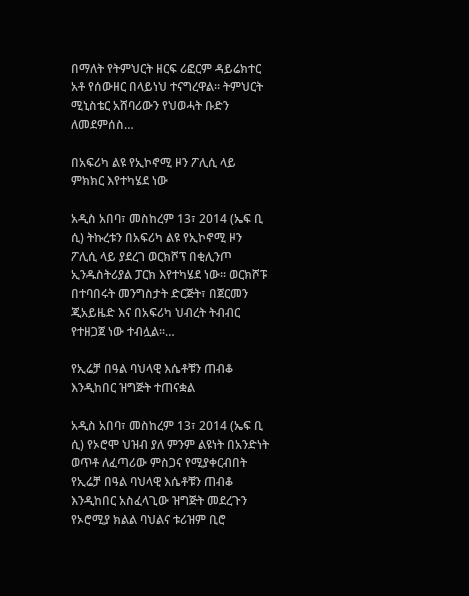በማለት የትምህርት ዘርፍ ሪፎርም ዳይሬክተር አቶ የሰውዘር በላይነህ ተናግረዋል። ትምህርት ሚኒስቴር አሸባሪውን የህወሓት ቡድን ለመደምሰስ…

በአፍሪካ ልዩ የኢኮኖሚ ዞን ፖሊሲ ላይ ምክክር እየተካሄደ ነው

አዲስ አበባ፣ መስከረም 13፣ 2014 (ኤፍ ቢ ሲ) ትኩረቱን በአፍሪካ ልዩ የኢኮኖሚ ዞን ፖሊሲ ላይ ያደረገ ወርክሾፕ በቂሊንጦ ኢንዱስትሪያል ፓርክ እየተካሄደ ነው፡፡ ወርክሾፑ በተባበሩት መንግስታት ድርጅት፣ በጀርመን ጂአይዜድ እና በአፍሪካ ህብረት ትብብር የተዘጋጀ ነው ተብሏል፡፡…

የኢሬቻ በዓል ባህላዊ እሴቶቹን ጠብቆ እንዲከበር ዝግጅት ተጠናቋል

አዲስ አበባ፣ መስከረም 13፣ 2014 (ኤፍ ቢ ሲ) የኦሮሞ ህዝብ ያለ ምንም ልዩነት በአንድነት ወጥቶ ለፈጣሪው ምስጋና የሚያቀርብበት የኢሬቻ በዓል ባህላዊ እሴቶቹን ጠብቆ እንዲከበር አስፈላጊው ዝግጅት መደረጉን የኦሮሚያ ክልል ባህልና ቱሪዝም ቢሮ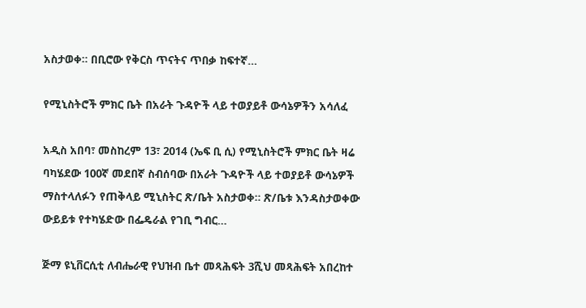አስታወቀ። በቢሮው የቅርስ ጥናትና ጥበቃ ከፍተኛ…

የሚኒስትሮች ምክር ቤት በአራት ጉዳዮች ላይ ተወያይቶ ውሳኔዎችን አሳለፈ

አዲስ አበባ፣ መስከረም 13፣ 2014 (ኤፍ ቢ ሲ) የሚኒስትሮች ምክር ቤት ዛሬ ባካሄደው 100ኛ መደበኛ ስብሰባው በአራት ጉዳዮች ላይ ተወያይቶ ውሳኔዎች ማስተላለፉን የጠቅላይ ሚኒስትር ጽ/ቤት አስታወቀ። ጽ/ቤቱ እንዳስታወቀው ውይይቱ የተካሄድው በፌዴራል የገቢ ግብር…

ጅማ ዩኒቨርሲቲ ለብሔራዊ የህዝብ ቤተ መጻሕፍት 3ሺህ መጻሕፍት አበረከተ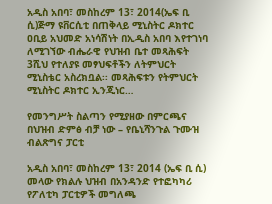አዲስ አበባ፣ መስከረም 13፣ 2014(ኤፍ ቢ ሲ)ጅማ ዩቨርሲቲ በጠቅላይ ሚኒስትር ዶክተር ዐቢይ አህመድ አነሳሽነት በኢዲስ አበባ እየተገነባ ለሚገኘው ብሔራዊ የህዝብ ቤተ መጻሕፍት 3ሺህ የተለያዩ መፃህፍቶችን ለትምህርት ሚኒስቴር አስረክቧል፡፡ መጻሕፍቱን የትምህርት ሚኒስትር ዶክተር ኢንጂነር…

የመንግሥት ስልጣን የሚያዘው በምርጫና በህዝብ ድምፅ ብቻ ነው – የቤኒሻንጉል ጉሙዝ ብልጽግና ፓርቲ

አዲስ አበባ፣ መስከረም 13፣ 2014 (ኤፍ ቢ ሲ) መላው የክልሉ ህዝብ በአንዳንድ የተፎካካሪ የፖለቲካ ፓርቲዎች መግለጫ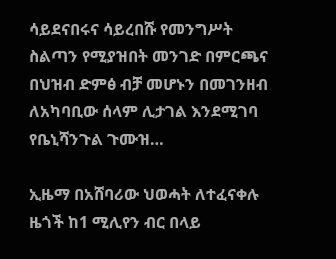ሳይደናበሩና ሳይረበሹ የመንግሥት ስልጣን የሚያዝበት መንገድ በምርጫና በህዝብ ድምፅ ብቻ መሆኑን በመገንዘብ ለአካባቢው ሰላም ሊታገል እንደሚገባ የቤኒሻንጉል ጉሙዝ…

ኢዜማ በአሸባሪው ህወሓት ለተፈናቀሉ ዜጎች ከ1 ሚሊየን ብር በላይ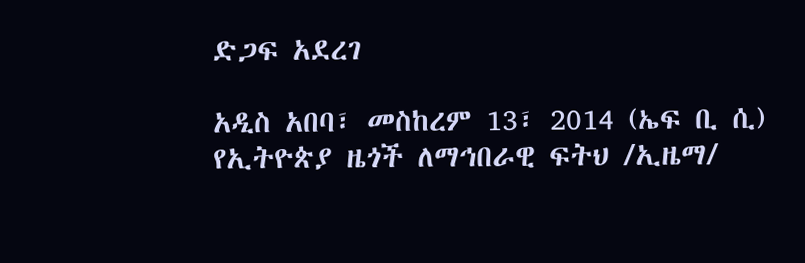ድጋፍ አደረገ

አዲስ አበባ፣ መስከረም 13፣ 2014 (ኤፍ ቢ ሲ) የኢትዮጵያ ዜጎች ለማኅበራዊ ፍትህ /ኢዜማ/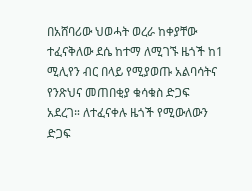በአሸባሪው ህወሓት ወረራ ከቀያቸው ተፈናቅለው ደሴ ከተማ ለሚገኙ ዜጎች ከ1 ሚሊየን ብር በላይ የሚያወጡ አልባሳትና የንጽህና መጠበቂያ ቁሳቁስ ድጋፍ አደረገ። ለተፈናቀሉ ዜጎች የሚውለውን ድጋፍ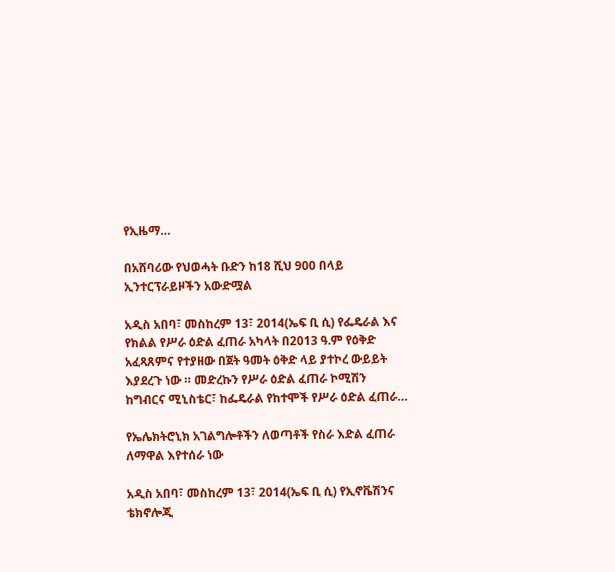የኢዜማ…

በአሸባሪው የህወሓት ቡድን ከ18 ሺህ 900 በላይ ኢንተርፕራይዞችን አውድሟል

አዲስ አበባ፣ መስከረም 13፣ 2014(ኤፍ ቢ ሲ) የፌዴራል እና የክልል የሥራ ዕድል ፈጠራ አካላት በ2013 ዓ.ም የዕቅድ አፈጻጸምና የተያዘው በጀት ዓመት ዕቅድ ላይ ያተኮረ ውይይት እያደረጉ ነው ። መድረኩን የሥራ ዕድል ፈጠራ ኮሚሽን ከግብርና ሚኒስቴር፣ ከፌዴራል የከተሞች የሥራ ዕድል ፈጠራ…

የኤሌክትሮኒክ አገልግሎቶችን ለወጣቶች የስራ እድል ፈጠራ ለማዋል እየተሰራ ነው

አዲስ አበባ፣ መስከረም 13፣ 2014(ኤፍ ቢ ሲ) የኢኖቬሽንና ቴክኖሎጂ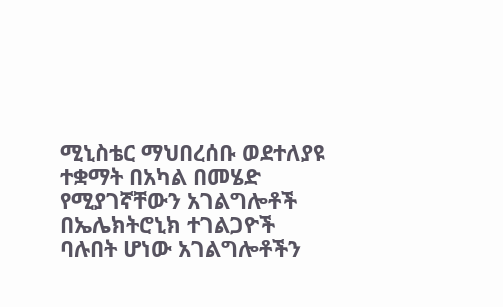ሚኒስቴር ማህበረሰቡ ወደተለያዩ ተቋማት በአካል በመሄድ የሚያገኛቸውን አገልግሎቶች በኤሌክትሮኒክ ተገልጋዮች ባሉበት ሆነው አገልግሎቶችን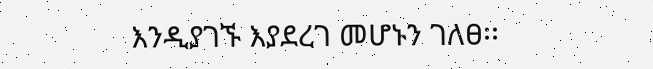እንዲያገኙ እያደረገ መሆኑን ገለፀ፡፡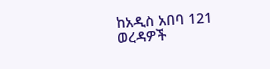ከአዲስ አበባ 121 ወረዳዎች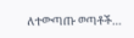ለተውጣጡ ወጣቶች…